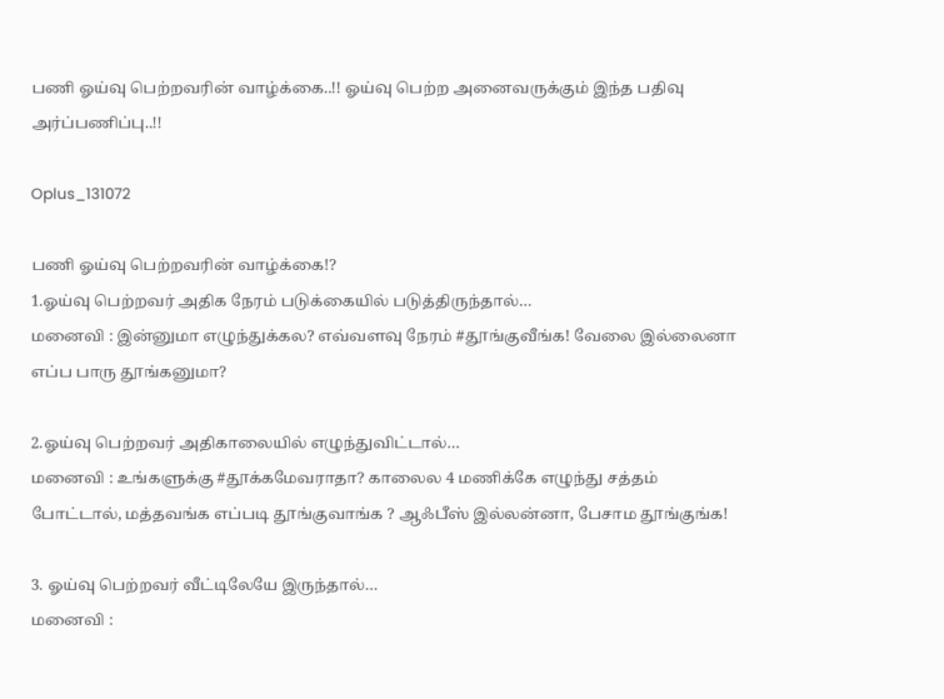பணி ஓய்வு பெற்றவரின் வாழ்க்கை..!! ஓய்வு பெற்ற அனைவருக்கும் இந்த பதிவு அர்ப்பணிப்பு..!!

Oplus_131072

பணி ஓய்வு பெற்றவரின் வாழ்க்கை!?
1.ஓய்வு பெற்றவர் அதிக நேரம் படுக்கையில் படுத்திருந்தால்…
மனைவி : இன்னுமா எழுந்துக்கல? எவ்வளவு நேரம் #தூங்குவீங்க! வேலை இல்லைனா எப்ப பாரு தூங்கனுமா?

2.ஓய்வு பெற்றவர் அதிகாலையில் எழுந்துவிட்டால்…
மனைவி : உங்களுக்கு #தூக்கமேவராதா? காலைல 4 மணிக்கே எழுந்து சத்தம் போட்டால், மத்தவங்க எப்படி தூங்குவாங்க ? ஆஃபீஸ் இல்லன்னா, பேசாம தூங்குங்க!

3. ஓய்வு பெற்றவர் வீட்டிலேயே இருந்தால்…
மனைவி :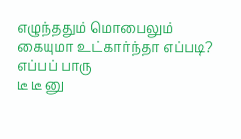எழுந்ததும் மொபைலும் கையுமா உட்கார்ந்தா எப்படி? எப்பப் பாரு
டீ டீ னு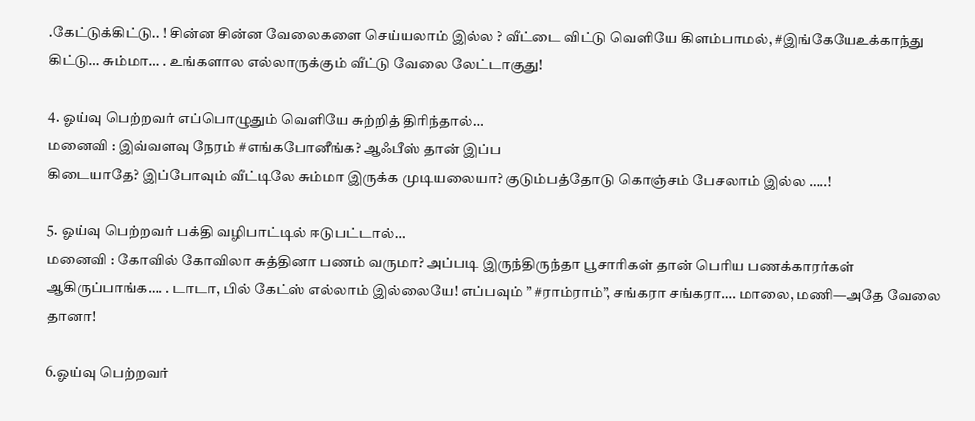.கேட்டுக்கிட்டு.. ! சின்ன சின்ன வேலைகளை செய்யலாம் இல்ல ? வீட்டை விட்டு வெளியே கிளம்பாமல், #இங்கேயேஉக்காந்து கிட்டு… சும்மா… . உங்களால எல்லாருக்கும் வீட்டு வேலை லேட்டாகுது!

4. ஓய்வு பெற்றவர் எப்பொழுதும் வெளியே சுற்றித் திரிந்தால்…
மனைவி : இவ்வளவு நேரம் #எங்கபோனீங்க? ஆஃபீஸ் தான் இப்ப
கிடையாதே? இப்போவும் வீட்டிலே சும்மா இருக்க முடியலையா? குடும்பத்தோடு கொஞ்சம் பேசலாம் இல்ல …..!

5. ஓய்வு பெற்றவர் பக்தி வழிபாட்டில் ஈடுபட்டால்…
மனைவி : கோவில் கோவிலா சுத்தினா பணம் வருமா? அப்படி இருந்திருந்தா பூசாரிகள் தான் பெரிய பணக்காரர்கள் ஆகிருப்பாங்க…. . டாடா, பில் கேட்ஸ் எல்லாம் இல்லையே! எப்பவும் ” #ராம்ராம்”, சங்கரா சங்கரா…. மாலை, மணி—அதே வேலை தானா!

6.ஓய்வு பெற்றவர்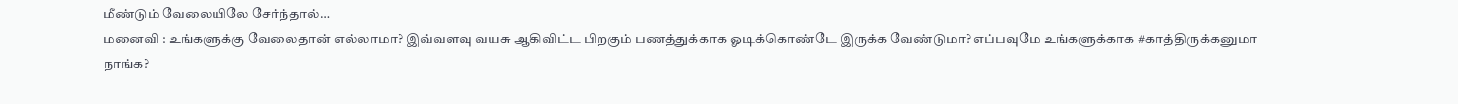மீண்டும் வேலையிலே சேர்ந்தால்…
மனைவி : உங்களுக்கு வேலைதான் எல்லாமா? இவ்வளவு வயசு ஆகிவிட்ட பிறகும் பணத்துக்காக ஓடிக்கொண்டே இருக்க வேண்டுமா? எப்பவுமே உங்களுக்காக #காத்திருக்கனுமா நாங்க?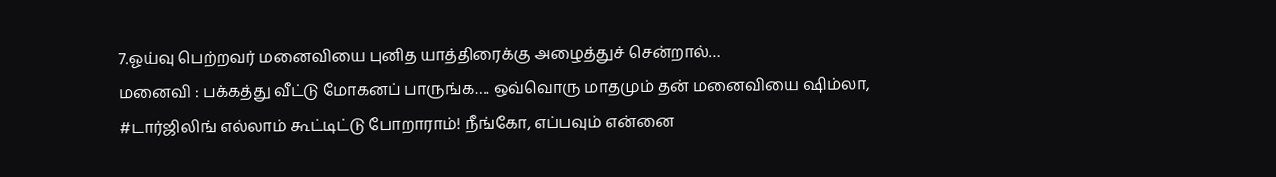7.ஓய்வு பெற்றவர் மனைவியை புனித யாத்திரைக்கு அழைத்துச் சென்றால்…
மனைவி : பக்கத்து வீட்டு மோகனப் பாருங்க…. ஒவ்வொரு மாதமும் தன் மனைவியை ஷிம்லா, #டார்ஜிலிங் எல்லாம் கூட்டிட்டு போறாராம்! நீங்கோ, எப்பவும் என்னை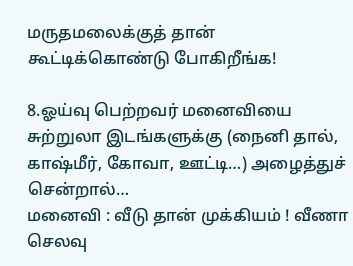மருதமலைக்குத் தான் கூட்டிக்கொண்டு போகிறீங்க!

8.ஓய்வு பெற்றவர் மனைவியை சுற்றுலா இடங்களுக்கு (நைனி தால், காஷ்மீர், கோவா, ஊட்டி…) அழைத்துச் சென்றால்…
மனைவி : வீடு தான் முக்கியம் ! வீணா செலவு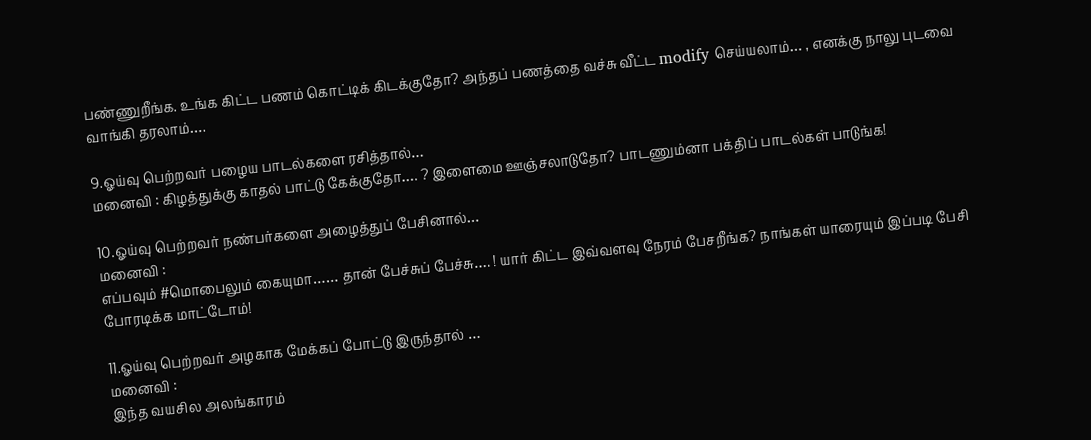பண்ணுறீங்க. உங்க கிட்ட பணம் கொட்டிக் கிடக்குதோ? அந்தப் பணத்தை வச்சு வீட்ட modify செய்யலாம்… , எனக்கு நாலு புடவை வாங்கி தரலாம்….

9.ஓய்வு பெற்றவர் பழைய பாடல்களை ரசித்தால்…
மனைவி : கிழத்துக்கு காதல் பாட்டு கேக்குதோ…. ? இளைமை ஊஞ்சலாடுதோ? பாடணும்னா பக்திப் பாடல்கள் பாடுங்க!

10.ஓய்வு பெற்றவர் நண்பர்களை அழைத்துப் பேசினால்…
மனைவி :
எப்பவும் #மொபைலும் கையுமா…… தான் பேச்சுப் பேச்சு…. ! யார் கிட்ட இவ்வளவு நேரம் பேசறீங்க? நாங்கள் யாரையும் இப்படி பேசி போரடிக்க மாட்டோம்!

11.ஓய்வு பெற்றவர் அழகாக மேக்கப் போட்டு இருந்தால் …
மனைவி :
இந்த வயசில அலங்காரம்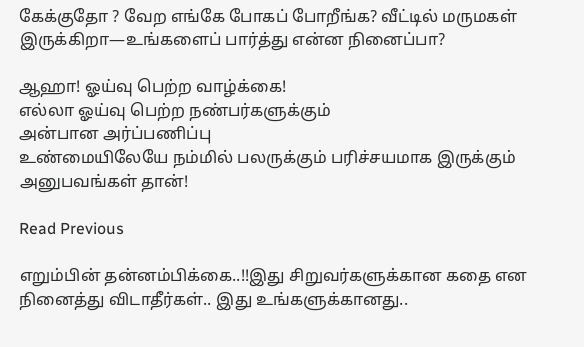கேக்குதோ ? வேற எங்கே போகப் போறீங்க? வீட்டில் மருமகள் இருக்கிறா—உங்களைப் பார்த்து என்ன நினைப்பா?

ஆஹா! ஓய்வு பெற்ற வாழ்க்கை!
எல்லா ஓய்வு பெற்ற நண்பர்களுக்கும்
அன்பான அர்ப்பணிப்பு
உண்மையிலேயே நம்மில் பலருக்கும் பரிச்சயமாக இருக்கும் அனுபவங்கள் தான்!

Read Previous

எறும்பின் தன்னம்பிக்கை..!!இது சிறுவர்களுக்கான கதை என நினைத்து விடாதீர்கள்.. இது உங்களுக்கானது..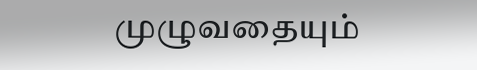முழுவதையும்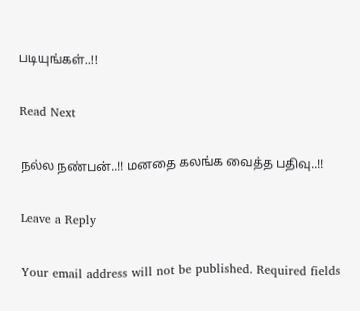படியுங்கள்..!!

Read Next

நல்ல நண்பன்..!! மனதை கலங்க வைத்த பதிவு..!!

Leave a Reply

Your email address will not be published. Required fields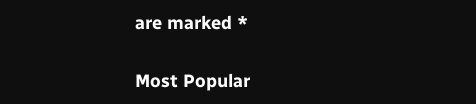are marked *

Most Popular